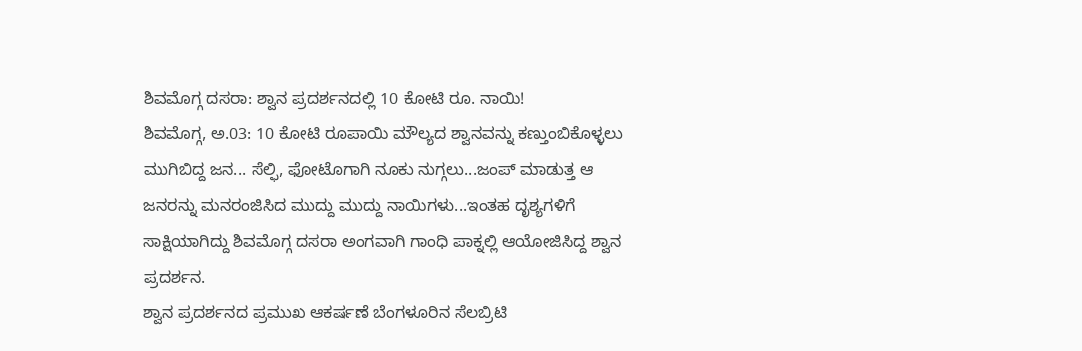ಶಿವಮೊಗ್ಗ ದಸರಾ: ಶ್ವಾನ ಪ್ರದರ್ಶನದಲ್ಲಿ 10 ಕೋಟಿ ರೂ. ನಾಯಿ!
ಶಿವಮೊಗ್ಗ, ಅ.03: 10 ಕೋಟಿ ರೂಪಾಯಿ ಮೌಲ್ಯದ ಶ್ವಾನವನ್ನು ಕಣ್ತುಂಬಿಕೊಳ್ಳಲು ಮುಗಿಬಿದ್ದ ಜನ... ಸೆಲ್ಫಿ, ಫೋಟೊಗಾಗಿ ನೂಕು ನುಗ್ಗಲು...ಜಂಪ್ ಮಾಡುತ್ತ ಆ ಜನರನ್ನು ಮನರಂಜಿಸಿದ ಮುದ್ದು ಮುದ್ದು ನಾಯಿಗಳು...ಇಂತಹ ದೃಶ್ಯಗಳಿಗೆ ಸಾಕ್ಷಿಯಾಗಿದ್ದು ಶಿವಮೊಗ್ಗ ದಸರಾ ಅಂಗವಾಗಿ ಗಾಂಧಿ ಪಾಕ್ನಲ್ಲಿ ಆಯೋಜಿಸಿದ್ದ ಶ್ವಾನ ಪ್ರದರ್ಶನ.
ಶ್ವಾನ ಪ್ರದರ್ಶನದ ಪ್ರಮುಖ ಆಕರ್ಷಣೆ ಬೆಂಗಳೂರಿನ ಸೆಲಬ್ರಿಟಿ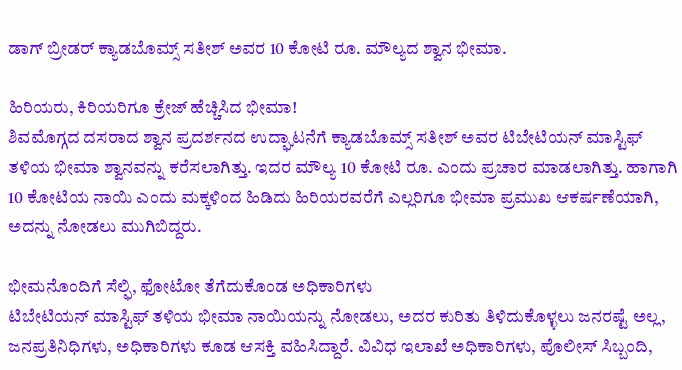ಡಾಗ್ ಬ್ರೀಡರ್ ಕ್ಯಾಡಬೊಮ್ಸ್ ಸತೀಶ್ ಅವರ 10 ಕೋಟಿ ರೂ. ಮೌಲ್ಯದ ಶ್ವಾನ ಭೀಮಾ.

ಹಿರಿಯರು, ಕಿರಿಯರಿಗೂ ಕ್ರೇಜ್ ಹೆಚ್ಚಿಸಿದ ಭೀಮಾ!
ಶಿವಮೊಗ್ಗದ ದಸರಾದ ಶ್ವಾನ ಪ್ರದರ್ಶನದ ಉದ್ಘಾಟನೆಗೆ ಕ್ಯಾಡಬೊಮ್ಸ್ ಸತೀಶ್ ಅವರ ಟಿಬೇಟಿಯನ್ ಮಾಸ್ಟಿಫ್ ತಳಿಯ ಭೀಮಾ ಶ್ವಾನವನ್ನು ಕರೆಸಲಾಗಿತ್ತು. ಇದರ ಮೌಲ್ಯ 10 ಕೋಟಿ ರೂ. ಎಂದು ಪ್ರಚಾರ ಮಾಡಲಾಗಿತ್ತು. ಹಾಗಾಗಿ 10 ಕೋಟಿಯ ನಾಯಿ ಎಂದು ಮಕ್ಕಳಿಂದ ಹಿಡಿದು ಹಿರಿಯರವರೆಗೆ ಎಲ್ಲರಿಗೂ ಭೀಮಾ ಪ್ರಮುಖ ಆಕರ್ಷಣೆಯಾಗಿ, ಅದನ್ನು ನೋಡಲು ಮುಗಿಬಿದ್ದರು.

ಭೀಮನೊಂದಿಗೆ ಸೆಲ್ಫಿ, ಫೋಟೋ ತೆಗೆದುಕೊಂಡ ಅಧಿಕಾರಿಗಳು
ಟಿಬೇಟಿಯನ್ ಮಾಸ್ಟಿಫ್ ತಳಿಯ ಭೀಮಾ ನಾಯಿಯನ್ನು ನೋಡಲು, ಅದರ ಕುರಿತು ತಿಳಿದುಕೊಳ್ಳಲು ಜನರಷ್ಟೆ ಅಲ್ಲ, ಜನಪ್ರತಿನಿಧಿಗಳು, ಅಧಿಕಾರಿಗಳು ಕೂಡ ಆಸಕ್ತಿ ವಹಿಸಿದ್ದಾರೆ. ವಿವಿಧ ಇಲಾಖೆ ಅಧಿಕಾರಿಗಳು, ಪೊಲೀಸ್ ಸಿಬ್ಬಂದಿ,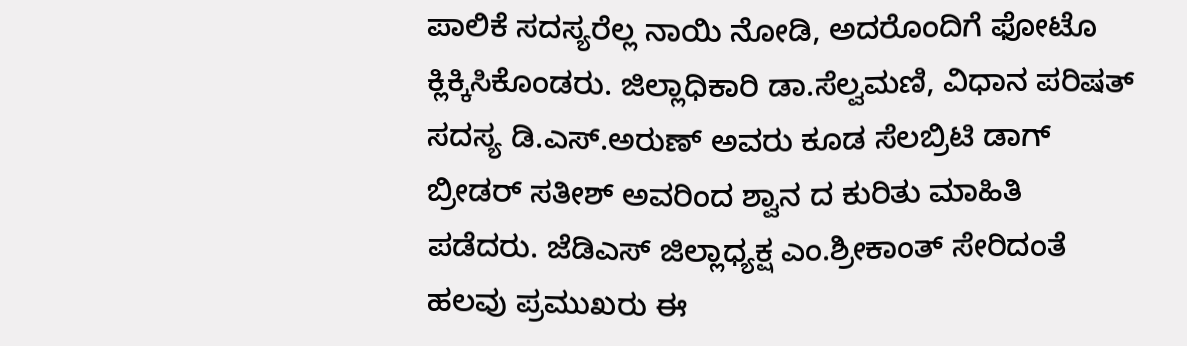ಪಾಲಿಕೆ ಸದಸ್ಯರೆಲ್ಲ ನಾಯಿ ನೋಡಿ, ಅದರೊಂದಿಗೆ ಫೋಟೊ ಕ್ಲಿಕ್ಕಿಸಿಕೊಂಡರು. ಜಿಲ್ಲಾಧಿಕಾರಿ ಡಾ.ಸೆಲ್ವಮಣಿ, ವಿಧಾನ ಪರಿಷತ್ ಸದಸ್ಯ ಡಿ.ಎಸ್.ಅರುಣ್ ಅವರು ಕೂಡ ಸೆಲಬ್ರಿಟಿ ಡಾಗ್ ಬ್ರೀಡರ್ ಸತೀಶ್ ಅವರಿಂದ ಶ್ವಾನ ದ ಕುರಿತು ಮಾಹಿತಿ ಪಡೆದರು. ಜೆಡಿಎಸ್ ಜಿಲ್ಲಾಧ್ಯಕ್ಷ ಎಂ.ಶ್ರೀಕಾಂತ್ ಸೇರಿದಂತೆ ಹಲವು ಪ್ರಮುಖರು ಈ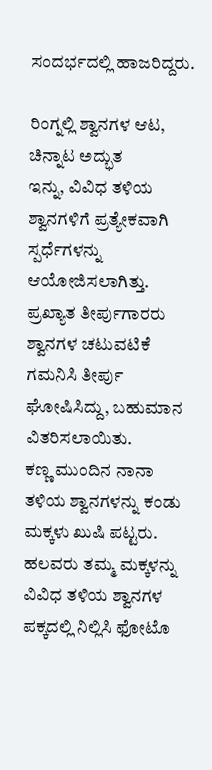ಸಂದರ್ಭದಲ್ಲಿ ಹಾಜರಿದ್ದರು.

ರಿಂಗ್ನಲ್ಲಿ ಶ್ವಾನಗಳ ಆಟ, ಚಿನ್ನಾಟ ಅದ್ಭುತ
ಇನ್ನು, ವಿವಿಧ ತಳಿಯ ಶ್ವಾನಗಳಿಗೆ ಪ್ರತ್ಯೇಕವಾಗಿ ಸ್ಪರ್ಧೆಗಳನ್ನು ಆಯೋಜಿಸಲಾಗಿತ್ತು. ಪ್ರಖ್ಯಾತ ತೀರ್ಪುಗಾರರು ಶ್ವಾನಗಳ ಚಟುವಟಿಕೆ ಗಮನಿಸಿ ತೀರ್ಪು ಘೋಷಿಸಿದ್ದು, ಬಹುಮಾನ ವಿತರಿಸಲಾಯಿತು.
ಕಣ್ಣ ಮುಂದಿನ ನಾನಾ ತಳಿಯ ಶ್ವಾನಗಳನ್ನು ಕಂಡು ಮಕ್ಕಳು ಖುಷಿ ಪಟ್ಟರು. ಹಲವರು ತಮ್ಮ ಮಕ್ಕಳನ್ನು ವಿವಿಧ ತಳಿಯ ಶ್ವಾನಗಳ ಪಕ್ಕದಲ್ಲಿ ನಿಲ್ಲಿಸಿ ಫೋಟೊ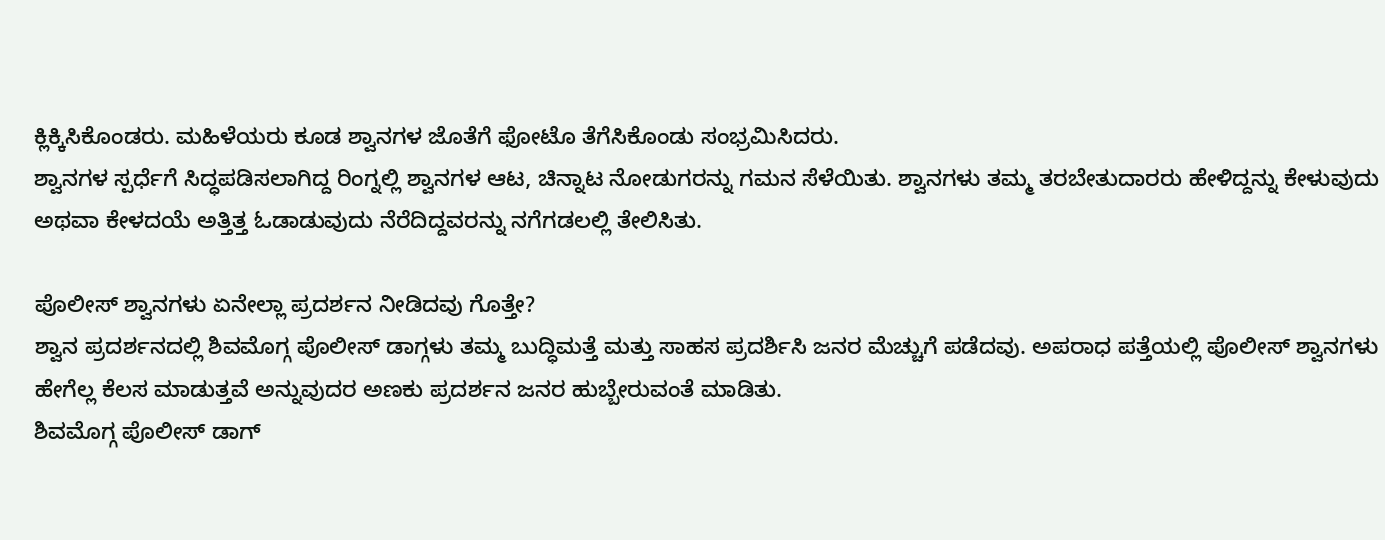ಕ್ಲಿಕ್ಕಿಸಿಕೊಂಡರು. ಮಹಿಳೆಯರು ಕೂಡ ಶ್ವಾನಗಳ ಜೊತೆಗೆ ಫೋಟೊ ತೆಗೆಸಿಕೊಂಡು ಸಂಭ್ರಮಿಸಿದರು.
ಶ್ವಾನಗಳ ಸ್ಪರ್ಧೆಗೆ ಸಿದ್ಧಪಡಿಸಲಾಗಿದ್ದ ರಿಂಗ್ನಲ್ಲಿ ಶ್ವಾನಗಳ ಆಟ, ಚಿನ್ನಾಟ ನೋಡುಗರನ್ನು ಗಮನ ಸೆಳೆಯಿತು. ಶ್ವಾನಗಳು ತಮ್ಮ ತರಬೇತುದಾರರು ಹೇಳಿದ್ದನ್ನು ಕೇಳುವುದು ಅಥವಾ ಕೇಳದಯೆ ಅತ್ತಿತ್ತ ಓಡಾಡುವುದು ನೆರೆದಿದ್ದವರನ್ನು ನಗೆಗಡಲಲ್ಲಿ ತೇಲಿಸಿತು.

ಪೊಲೀಸ್ ಶ್ವಾನಗಳು ಏನೇಲ್ಲಾ ಪ್ರದರ್ಶನ ನೀಡಿದವು ಗೊತ್ತೇ?
ಶ್ವಾನ ಪ್ರದರ್ಶನದಲ್ಲಿ ಶಿವಮೊಗ್ಗ ಪೊಲೀಸ್ ಡಾಗ್ಗಳು ತಮ್ಮ ಬುದ್ಧಿಮತ್ತೆ ಮತ್ತು ಸಾಹಸ ಪ್ರದರ್ಶಿಸಿ ಜನರ ಮೆಚ್ಚುಗೆ ಪಡೆದವು. ಅಪರಾಧ ಪತ್ತೆಯಲ್ಲಿ ಪೊಲೀಸ್ ಶ್ವಾನಗಳು ಹೇಗೆಲ್ಲ ಕೆಲಸ ಮಾಡುತ್ತವೆ ಅನ್ನುವುದರ ಅಣಕು ಪ್ರದರ್ಶನ ಜನರ ಹುಬ್ಬೇರುವಂತೆ ಮಾಡಿತು.
ಶಿವಮೊಗ್ಗ ಪೊಲೀಸ್ ಡಾಗ್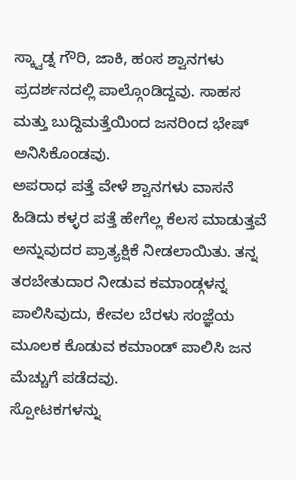ಸ್ಕ್ವಾಡ್ನ ಗೌರಿ, ಜಾಕಿ, ಹಂಸ ಶ್ವಾನಗಳು ಪ್ರದರ್ಶನದಲ್ಲಿ ಪಾಲ್ಗೊಂಡಿದ್ದವು. ಸಾಹಸ ಮತ್ತು ಬುದ್ದಿಮತ್ತೆಯಿಂದ ಜನರಿಂದ ಭೇಷ್ ಅನಿಸಿಕೊಂಡವು.
ಅಪರಾಧ ಪತ್ತೆ ವೇಳೆ ಶ್ವಾನಗಳು ವಾಸನೆ ಹಿಡಿದು ಕಳ್ಳರ ಪತ್ತೆ ಹೇಗೆಲ್ಲ ಕೆಲಸ ಮಾಡುತ್ತವೆ ಅನ್ನುವುದರ ಪ್ರಾತ್ಯಕ್ಷಿಕೆ ನೀಡಲಾಯಿತು. ತನ್ನ ತರಬೇತುದಾರ ನೀಡುವ ಕಮಾಂಡ್ಗಳನ್ನ ಪಾಲಿಸಿವುದು, ಕೇವಲ ಬೆರಳು ಸಂಜ್ಞೆಯ ಮೂಲಕ ಕೊಡುವ ಕಮಾಂಡ್ ಪಾಲಿಸಿ ಜನ ಮೆಚ್ಚುಗೆ ಪಡೆದವು.
ಸ್ಪೋಟಕಗಳನ್ನು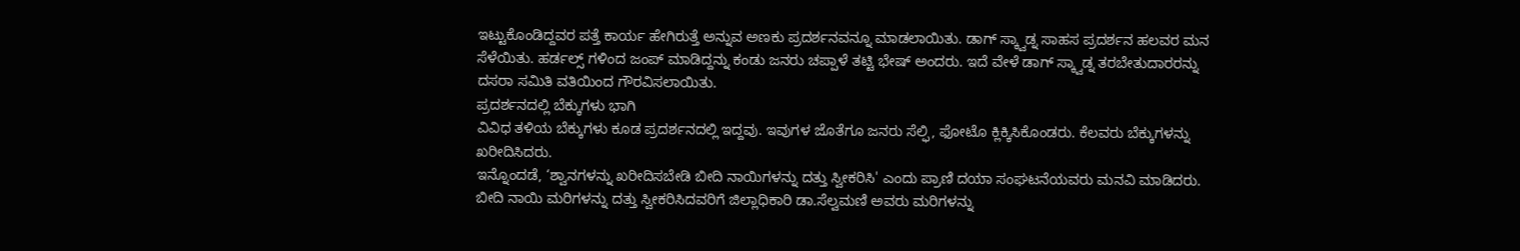ಇಟ್ಟುಕೊಂಡಿದ್ದವರ ಪತ್ತೆ ಕಾರ್ಯ ಹೇಗಿರುತ್ತೆ ಅನ್ನುವ ಅಣಕು ಪ್ರದರ್ಶನವನ್ನೂ ಮಾಡಲಾಯಿತು. ಡಾಗ್ ಸ್ಕ್ವಾಡ್ನ ಸಾಹಸ ಪ್ರದರ್ಶನ ಹಲವರ ಮನ ಸೆಳೆಯಿತು. ಹರ್ಡಲ್ಸ್ ಗಳಿಂದ ಜಂಪ್ ಮಾಡಿದ್ದನ್ನು ಕಂಡು ಜನರು ಚಪ್ಪಾಳೆ ತಟ್ಟಿ ಭೇಷ್ ಅಂದರು. ಇದೆ ವೇಳೆ ಡಾಗ್ ಸ್ಕ್ವಾಡ್ನ ತರಬೇತುದಾರರನ್ನು ದಸರಾ ಸಮಿತಿ ವತಿಯಿಂದ ಗೌರವಿಸಲಾಯಿತು.
ಪ್ರದರ್ಶನದಲ್ಲಿ ಬೆಕ್ಕುಗಳು ಭಾಗಿ
ವಿವಿಧ ತಳಿಯ ಬೆಕ್ಕುಗಳು ಕೂಡ ಪ್ರದರ್ಶನದಲ್ಲಿ ಇದ್ದವು. ಇವುಗಳ ಜೊತೆಗೂ ಜನರು ಸೆಲ್ಫಿ, ಫೋಟೊ ಕ್ಲಿಕ್ಕಿಸಿಕೊಂಡರು. ಕೆಲವರು ಬೆಕ್ಕುಗಳನ್ನು ಖರೀದಿಸಿದರು.
ಇನ್ನೊಂದಡೆ, ‘ಶ್ವಾನಗಳನ್ನು ಖರೀದಿಸಬೇಡಿ ಬೀದಿ ನಾಯಿಗಳನ್ನು ದತ್ತು ಸ್ವೀಕರಿಸಿ' ಎಂದು ಪ್ರಾಣಿ ದಯಾ ಸಂಘಟನೆಯವರು ಮನವಿ ಮಾಡಿದರು. ಬೀದಿ ನಾಯಿ ಮರಿಗಳನ್ನು ದತ್ತು ಸ್ವೀಕರಿಸಿದವರಿಗೆ ಜಿಲ್ಲಾಧಿಕಾರಿ ಡಾ.ಸೆಲ್ವಮಣಿ ಅವರು ಮರಿಗಳನ್ನು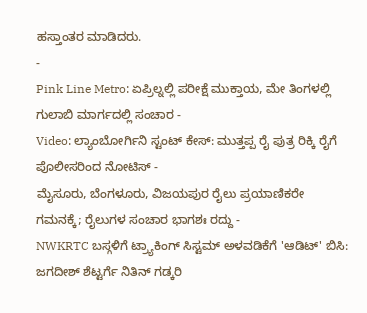ಹಸ್ತಾಂತರ ಮಾಡಿದರು.
-
Pink Line Metro: ಏಪ್ರಿಲ್ನಲ್ಲಿ ಪರೀಕ್ಷೆ ಮುಕ್ತಾಯ, ಮೇ ತಿಂಗಳಲ್ಲಿ ಗುಲಾಬಿ ಮಾರ್ಗದಲ್ಲಿ ಸಂಚಾರ -
Video: ಲ್ಯಾಂಬೋರ್ಗಿನಿ ಸ್ಟಂಟ್ ಕೇಸ್: ಮುತ್ತಪ್ಪ ರೈ ಪುತ್ರ ರಿಕ್ಕಿ ರೈಗೆ ಪೊಲೀಸರಿಂದ ನೋಟಿಸ್ -
ಮೈಸೂರು, ಬೆಂಗಳೂರು, ವಿಜಯಪುರ ರೈಲು ಪ್ರಯಾಣಿಕರೇ ಗಮನಕ್ಕೆ; ರೈಲುಗಳ ಸಂಚಾರ ಭಾಗಶಃ ರದ್ದು -
NWKRTC ಬಸ್ಗಳಿಗೆ ಟ್ರ್ಯಾಕಿಂಗ್ ಸಿಸ್ಟಮ್ ಅಳವಡಿಕೆಗೆ 'ಆಡಿಟ್' ಬಿಸಿ: ಜಗದೀಶ್ ಶೆಟ್ಟರ್ಗೆ ನಿತಿನ್ ಗಡ್ಕರಿ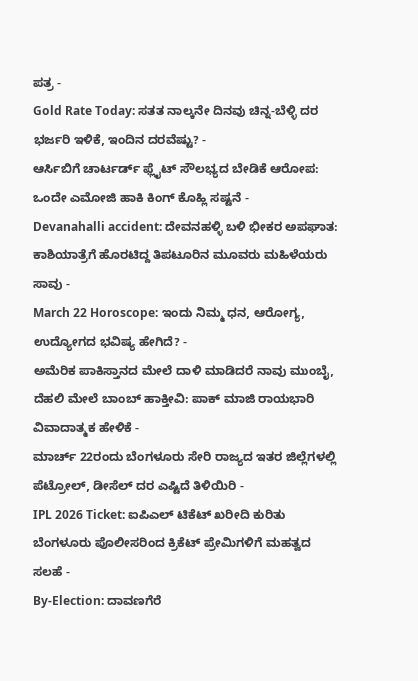ಪತ್ರ -
Gold Rate Today: ಸತತ ನಾಲ್ಕನೇ ದಿನವು ಚಿನ್ನ-ಬೆಳ್ಳಿ ದರ ಭರ್ಜರಿ ಇಳಿಕೆ, ಇಂದಿನ ದರವೆಷ್ಟು? -
ಆರ್ಸಿಬಿಗೆ ಚಾರ್ಟರ್ಡ್ ಫ್ಲೈಟ್ ಸೌಲಭ್ಯದ ಬೇಡಿಕೆ ಆರೋಪ: ಒಂದೇ ಎಮೋಜಿ ಹಾಕಿ ಕಿಂಗ್ ಕೊಹ್ಲಿ ಸಷ್ಟನೆ -
Devanahalli accident: ದೇವನಹಳ್ಳಿ ಬಳಿ ಭೀಕರ ಅಪಘಾತ: ಕಾಶಿಯಾತ್ರೆಗೆ ಹೊರಟಿದ್ದ ತಿಪಟೂರಿನ ಮೂವರು ಮಹಿಳೆಯರು ಸಾವು -
March 22 Horoscope: ಇಂದು ನಿಮ್ಮ ಧನ, ಆರೋಗ್ಯ, ಉದ್ಯೋಗದ ಭವಿಷ್ಯ ಹೇಗಿದೆ? -
ಅಮೆರಿಕ ಪಾಕಿಸ್ತಾನದ ಮೇಲೆ ದಾಳಿ ಮಾಡಿದರೆ ನಾವು ಮುಂಬೈ, ದೆಹಲಿ ಮೇಲೆ ಬಾಂಬ್ ಹಾಕ್ತೀವಿ: ಪಾಕ್ ಮಾಜಿ ರಾಯಭಾರಿ ವಿವಾದಾತ್ಮಕ ಹೇಳಿಕೆ -
ಮಾರ್ಚ್ 22ರಂದು ಬೆಂಗಳೂರು ಸೇರಿ ರಾಜ್ಯದ ಇತರ ಜಿಲ್ಲೆಗಳಲ್ಲಿ ಪೆಟ್ರೋಲ್, ಡೀಸೆಲ್ ದರ ಎಷ್ಟಿದೆ ತಿಳಿಯಿರಿ -
IPL 2026 Ticket: ಐಪಿಎಲ್ ಟಿಕೆಟ್ ಖರೀದಿ ಕುರಿತು ಬೆಂಗಳೂರು ಪೊಲೀಸರಿಂದ ಕ್ರಿಕೆಟ್ ಪ್ರೇಮಿಗಳಿಗೆ ಮಹತ್ವದ ಸಲಹೆ -
By-Election: ದಾವಣಗೆರೆ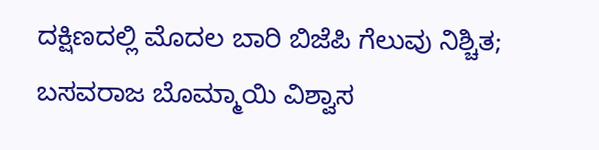ದಕ್ಷಿಣದಲ್ಲಿ ಮೊದಲ ಬಾರಿ ಬಿಜೆಪಿ ಗೆಲುವು ನಿಶ್ಚಿತ; ಬಸವರಾಜ ಬೊಮ್ಮಾಯಿ ವಿಶ್ವಾಸ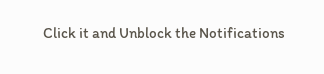Click it and Unblock the Notifications